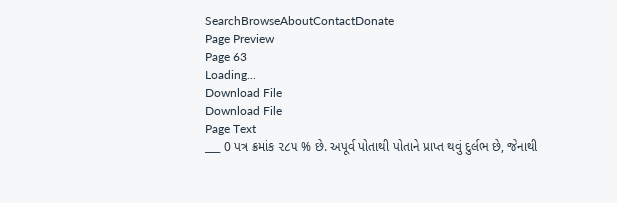SearchBrowseAboutContactDonate
Page Preview
Page 63
Loading...
Download File
Download File
Page Text
___ 0 પત્ર ક્રમાંક ૨૮૫ % છે. અપૂર્વ પોતાથી પોતાને પ્રાપ્ત થવું દુર્લભ છે, જેનાથી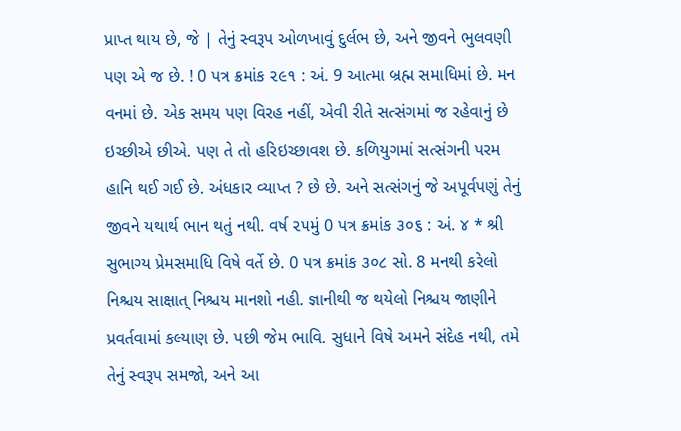પ્રાપ્ત થાય છે, જે | તેનું સ્વરૂપ ઓળખાવું દુર્લભ છે, અને જીવને ભુલવણી પણ એ જ છે. ! 0 પત્ર ક્રમાંક ૨૯૧ : અં. 9 આત્મા બ્રહ્મ સમાધિમાં છે. મન વનમાં છે. એક સમય પણ વિરહ નહીં, એવી રીતે સત્સંગમાં જ રહેવાનું છે ઇચ્છીએ છીએ. પણ તે તો હરિઇચ્છાવશ છે. કળિયુગમાં સત્સંગની પરમ હાનિ થઈ ગઈ છે. અંધકાર વ્યાપ્ત ? છે છે. અને સત્સંગનું જે અપૂર્વપણું તેનું જીવને યથાર્થ ભાન થતું નથી. વર્ષ ૨૫મું 0 પત્ર ક્રમાંક ૩૦૬ : અં. ૪ * શ્રી સુભાગ્ય પ્રેમસમાધિ વિષે વર્તે છે. 0 પત્ર ક્રમાંક ૩૦૮ સો. 8 મનથી કરેલો નિશ્ચય સાક્ષાત્ નિશ્ચય માનશો નહી. જ્ઞાનીથી જ થયેલો નિશ્ચય જાણીને પ્રવર્તવામાં કલ્યાણ છે. પછી જેમ ભાવિ. સુધાને વિષે અમને સંદેહ નથી, તમે તેનું સ્વરૂપ સમજો, અને આ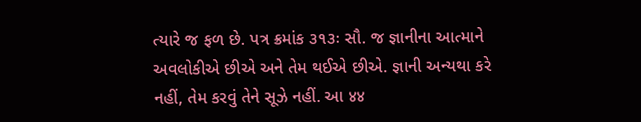ત્યારે જ ફળ છે. પત્ર ક્રમાંક ૩૧૩ઃ સૌ. જ જ્ઞાનીના આત્માને અવલોકીએ છીએ અને તેમ થઈએ છીએ. જ્ઞાની અન્યથા કરે નહીં, તેમ કરવું તેને સૂઝે નહીં. આ ४४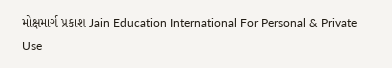મોક્ષમાર્ગ પ્રકાશ Jain Education International For Personal & Private Use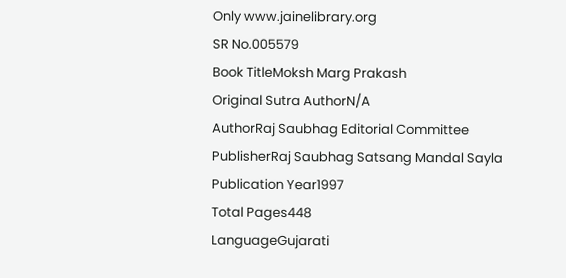Only www.jainelibrary.org
SR No.005579
Book TitleMoksh Marg Prakash
Original Sutra AuthorN/A
AuthorRaj Saubhag Editorial Committee
PublisherRaj Saubhag Satsang Mandal Sayla
Publication Year1997
Total Pages448
LanguageGujarati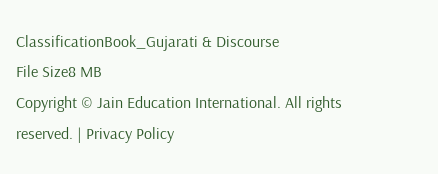ClassificationBook_Gujarati & Discourse
File Size8 MB
Copyright © Jain Education International. All rights reserved. | Privacy Policy